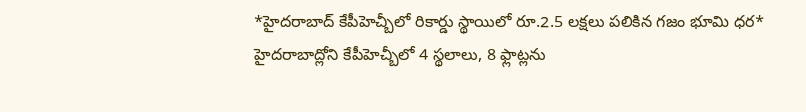*హైదరాబాద్ కేపీహెచ్బీలో రికార్డు స్థాయిలో రూ.2.5 లక్షలు పలికిన గజం భూమి ధర*
హైదరాబాద్లోని కేపీహెచ్బీలో 4 స్థలాలు, 8 ఫ్లాట్లను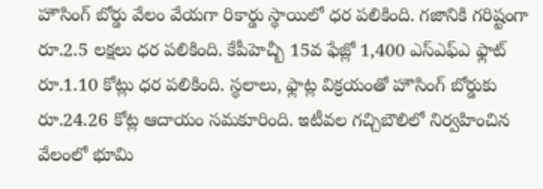హౌసింగ్ బోర్డు వేలం వేయగా రికార్డు స్థాయిలో ధర పలికింది. గజానికి గరిష్టంగా రూ.2.5 లక్షలు ధర పలికింది. కేపీహెచ్బీ 15వ ఫేజ్లో 1,400 ఎస్ఎఫ్ఎ ఫ్లాట్ రూ.1.10 కోట్లు ధర పలికింది. స్థలాలు, ఫ్లాట్ల విక్రయంతో హౌసింగ్ బోర్డుకు రూ.24.26 కోట్ల ఆదాయం సమకూరింది. ఇటీవల గచ్చిబౌలిలో నిర్వహించిన వేలంలో భూమి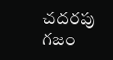చదరపు గజం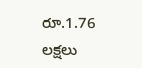రూ.1.76 లక్షలు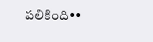పలికింది••